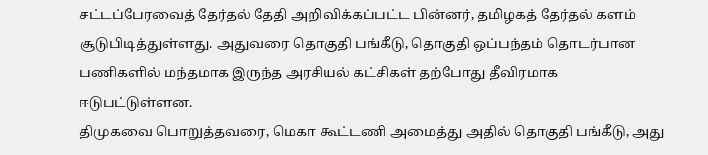சட்டப்பேரவைத் தேர்தல் தேதி அறிவிக்கப்பட்ட பின்னர், தமிழகத் தேர்தல் களம் சூடுபிடித்துள்ளது. அதுவரை தொகுதி பங்கீடு, தொகுதி ஒப்பந்தம் தொடர்பான பணிகளில் மந்தமாக இருந்த அரசியல் கட்சிகள் தற்போது தீவிரமாக ஈடுபட்டுள்ளன.
திமுகவை பொறுத்தவரை, மெகா கூட்டணி அமைத்து அதில் தொகுதி பங்கீடு, அது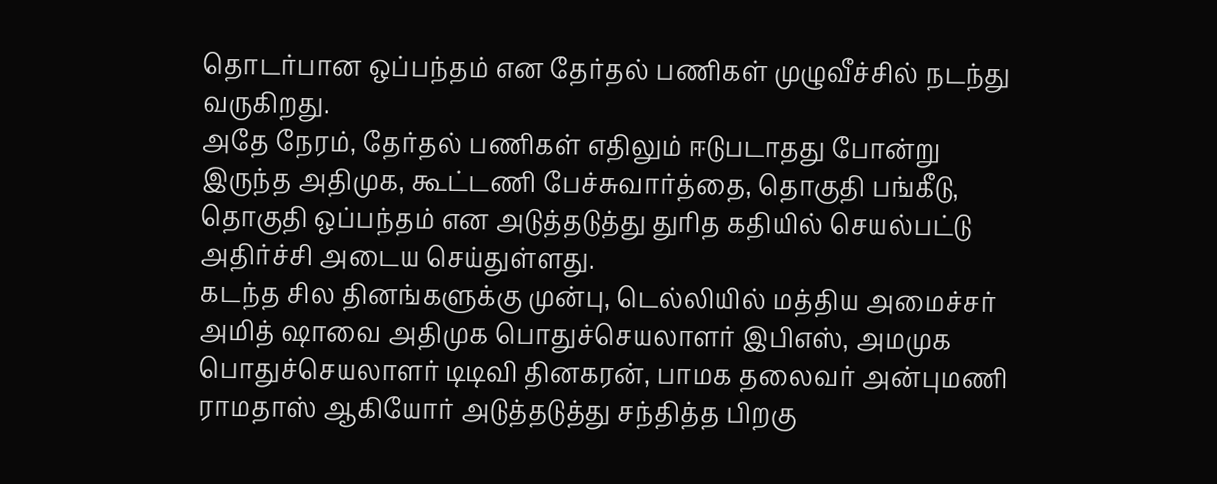தொடர்பான ஒப்பந்தம் என தேர்தல் பணிகள் முழுவீச்சில் நடந்து வருகிறது.
அதே நேரம், தேர்தல் பணிகள் எதிலும் ஈடுபடாதது போன்று இருந்த அதிமுக, கூட்டணி பேச்சுவார்த்தை, தொகுதி பங்கீடு, தொகுதி ஒப்பந்தம் என அடுத்தடுத்து துரித கதியில் செயல்பட்டு அதிர்ச்சி அடைய செய்துள்ளது.
கடந்த சில தினங்களுக்கு முன்பு, டெல்லியில் மத்திய அமைச்சர் அமித் ஷாவை அதிமுக பொதுச்செயலாளர் இபிஎஸ், அமமுக பொதுச்செயலாளர் டிடிவி தினகரன், பாமக தலைவர் அன்புமணி ராமதாஸ் ஆகியோர் அடுத்தடுத்து சந்தித்த பிறகு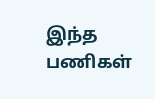இந்த பணிகள்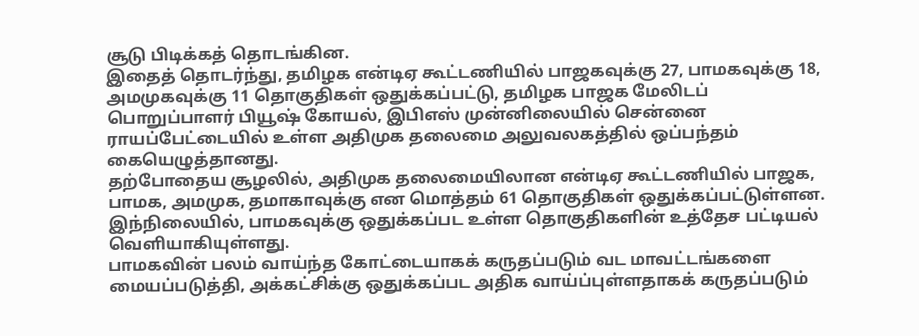சூடு பிடிக்கத் தொடங்கின.
இதைத் தொடர்ந்து, தமிழக என்டிஏ கூட்டணியில் பாஜகவுக்கு 27, பாமகவுக்கு 18, அமமுகவுக்கு 11 தொகுதிகள் ஒதுக்கப்பட்டு, தமிழக பாஜக மேலிடப் பொறுப்பாளர் பியூஷ் கோயல், இபிஎஸ் முன்னிலையில் சென்னை ராயப்பேட்டையில் உள்ள அதிமுக தலைமை அலுவலகத்தில் ஒப்பந்தம் கையெழுத்தானது.
தற்போதைய சூழலில், அதிமுக தலைமையிலான என்டிஏ கூட்டணியில் பாஜக, பாமக, அமமுக, தமாகாவுக்கு என மொத்தம் 61 தொகுதிகள் ஒதுக்கப்பட்டுள்ளன.
இந்நிலையில், பாமகவுக்கு ஒதுக்கப்பட உள்ள தொகுதிகளின் உத்தேச பட்டியல் வெளியாகியுள்ளது.
பாமகவின் பலம் வாய்ந்த கோட்டையாகக் கருதப்படும் வட மாவட்டங்களை மையப்படுத்தி, அக்கட்சிக்கு ஒதுக்கப்பட அதிக வாய்ப்புள்ளதாகக் கருதப்படும்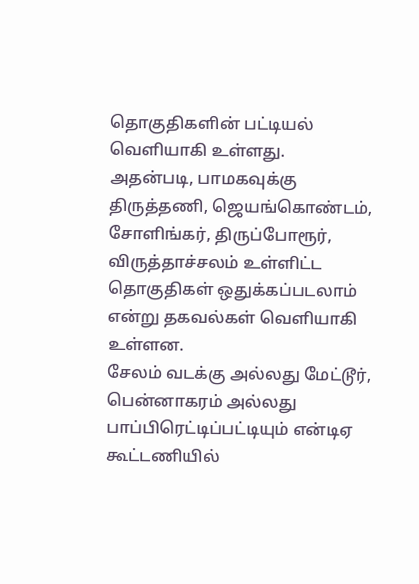தொகுதிகளின் பட்டியல் வெளியாகி உள்ளது.
அதன்படி, பாமகவுக்கு திருத்தணி, ஜெயங்கொண்டம், சோளிங்கர், திருப்போரூர், விருத்தாச்சலம் உள்ளிட்ட தொகுதிகள் ஒதுக்கப்படலாம் என்று தகவல்கள் வெளியாகி உள்ளன.
சேலம் வடக்கு அல்லது மேட்டூர், பென்னாகரம் அல்லது பாப்பிரெட்டிப்பட்டியும் என்டிஏ கூட்டணியில்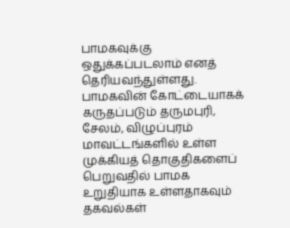பாமகவுக்கு ஒதுக்கப்படலாம் எனத் தெரியவந்துள்ளது.
பாமகவின் கோட்டையாகக் கருதப்படும் தருமபுரி, சேலம், விழுப்புரம் மாவட்டங்களில் உள்ள முக்கியத் தொகுதிகளைப் பெறுவதில் பாமக உறுதியாக உள்ளதாகவும் தகவல்கள்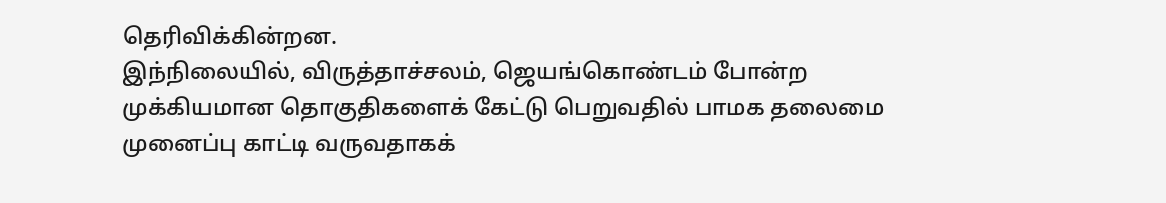தெரிவிக்கின்றன.
இந்நிலையில், விருத்தாச்சலம், ஜெயங்கொண்டம் போன்ற முக்கியமான தொகுதிகளைக் கேட்டு பெறுவதில் பாமக தலைமை முனைப்பு காட்டி வருவதாகக்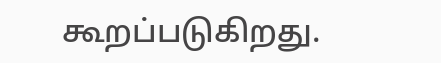கூறப்படுகிறது.